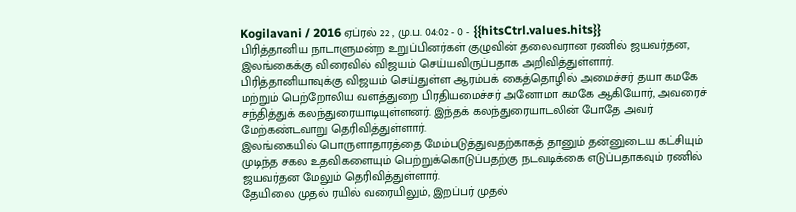Kogilavani / 2016 ஏப்ரல் 22 , மு.ப. 04:02 - 0 - {{hitsCtrl.values.hits}}
பிரித்தானிய நாடாளுமன்ற உறுப்பினர்கள் குழுவின் தலைவரான ரணில் ஜயவர்தன, இலங்கைக்கு விரைவில் விஜயம் செய்யவிருப்பதாக அறிவித்துள்ளார்.
பிரித்தானியாவுக்கு விஜயம் செய்துள்ள ஆரம்பக் கைத்தொழில் அமைச்சர் தயா கமகே மற்றும் பெற்றோலிய வளத்துறை பிரதியமைச்சர் அனோமா கமகே ஆகியோர், அவரைச் சந்தித்துக் கலந்துரையாடியுள்ளனர். இந்தக் கலந்துரையாடலின் போதே அவர் மேற்கண்டவாறு தெரிவித்துள்ளார்.
இலங்கையில் பொருளாதாரத்தை மேம்படுத்துவதற்காகத் தானும் தன்னுடைய கட்சியும் முடிந்த சகல உதவிகளையும் பெற்றுக்கொடுப்பதற்கு நடவடிக்கை எடுப்பதாகவும் ரணில் ஜயவர்தன மேலும் தெரிவித்துள்ளார்.
தேயிலை முதல் ரயில் வரையிலும், இறப்பர் முதல்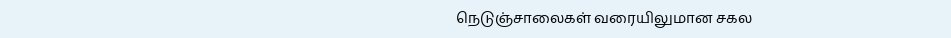நெடுஞ்சாலைகள் வரையிலுமான சகல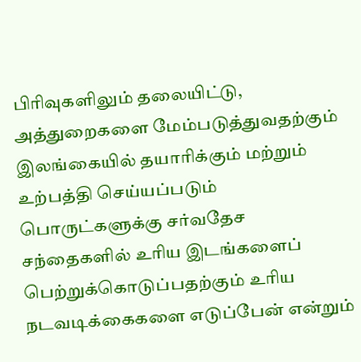பிரிவுகளிலும் தலையிட்டு, அத்துறைகளை மேம்படுத்துவதற்கும் இலங்கையில் தயாரிக்கும் மற்றும் உற்பத்தி செய்யப்படும் பொருட்களுக்கு சர்வதேச சந்தைகளில் உரிய இடங்களைப் பெற்றுக்கொடுப்பதற்கும் உரிய நடவடிக்கைகளை எடுப்பேன் என்றும்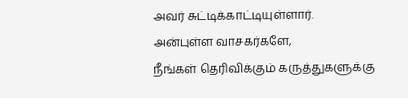அவர் சுட்டிக்காட்டியுள்ளார்.
அன்புள்ள வாசகர்களே,
நீங்கள் தெரிவிக்கும் கருத்துகளுக்கு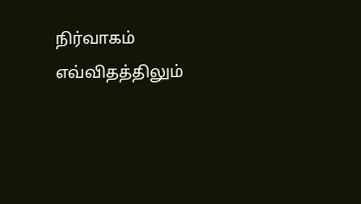நிர்வாகம் எவ்விதத்திலும்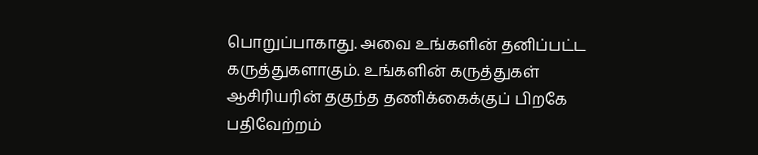பொறுப்பாகாது. அவை உங்களின் தனிப்பட்ட கருத்துகளாகும். உங்களின் கருத்துகள் ஆசிரியரின் தகுந்த தணிக்கைக்குப் பிறகே பதிவேற்றம்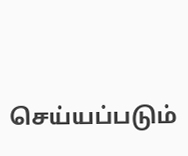செய்யப்படும்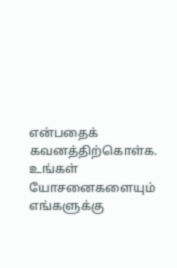என்பதைக் கவனத்திற்கொள்க. உங்கள் யோசனைகளையும் எங்களுக்கு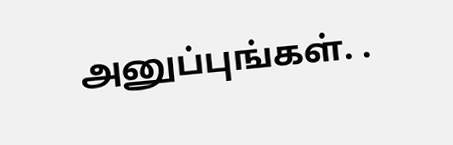அனுப்புங்கள். .